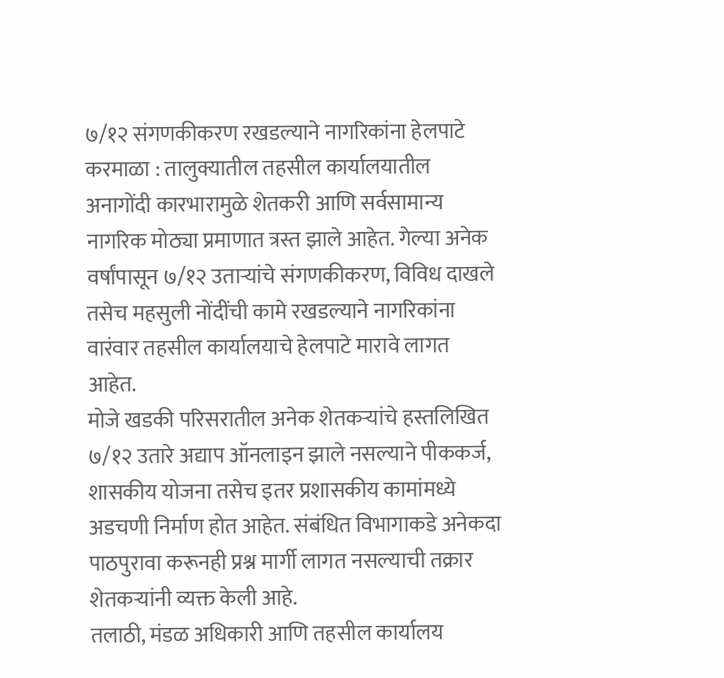७/१२ संगणकीकरण रखडल्याने नागरिकांना हेलपाटे
करमाळा : तालुक्यातील तहसील कार्यालयातील अनागोंदी कारभारामुळे शेतकरी आणि सर्वसामान्य नागरिक मोठ्या प्रमाणात त्रस्त झाले आहेत. गेल्या अनेक वर्षांपासून ७/१२ उताऱ्यांचे संगणकीकरण, विविध दाखले तसेच महसुली नोंदींची कामे रखडल्याने नागरिकांना वारंवार तहसील कार्यालयाचे हेलपाटे मारावे लागत आहेत.
मोजे खडकी परिसरातील अनेक शेतकऱ्यांचे हस्तलिखित ७/१२ उतारे अद्याप ऑनलाइन झाले नसल्याने पीककर्ज, शासकीय योजना तसेच इतर प्रशासकीय कामांमध्ये अडचणी निर्माण होत आहेत. संबंधित विभागाकडे अनेकदा पाठपुरावा करूनही प्रश्न मार्गी लागत नसल्याची तक्रार शेतकऱ्यांनी व्यक्त केली आहे.
तलाठी, मंडळ अधिकारी आणि तहसील कार्यालय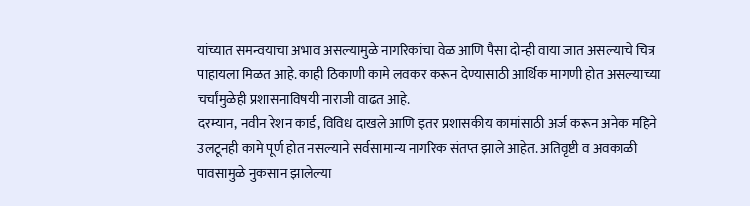यांच्यात समन्वयाचा अभाव असल्यामुळे नागरिकांचा वेळ आणि पैसा दोन्ही वाया जात असल्याचे चित्र पाहायला मिळत आहे. काही ठिकाणी कामे लवकर करून देण्यासाठी आर्थिक मागणी होत असल्याच्या चर्चांमुळेही प्रशासनाविषयी नाराजी वाढत आहे.
दरम्यान, नवीन रेशन कार्ड, विविध दाखले आणि इतर प्रशासकीय कामांसाठी अर्ज करून अनेक महिने उलटूनही कामे पूर्ण होत नसल्याने सर्वसामान्य नागरिक संतप्त झाले आहेत. अतिवृष्टी व अवकाळी पावसामुळे नुकसान झालेल्या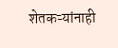शेतकऱ्यांनाही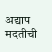अद्याप मदतीची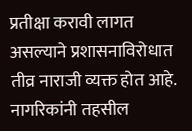प्रतीक्षा करावी लागत असल्याने प्रशासनाविरोधात तीव्र नाराजी व्यक्त होत आहे.
नागरिकांनी तहसील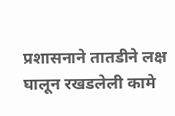प्रशासनाने तातडीने लक्ष घालून रखडलेली कामे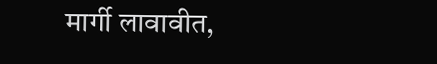मार्गी लावावीत,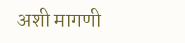अशी मागणी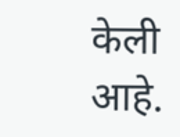केली आहे.